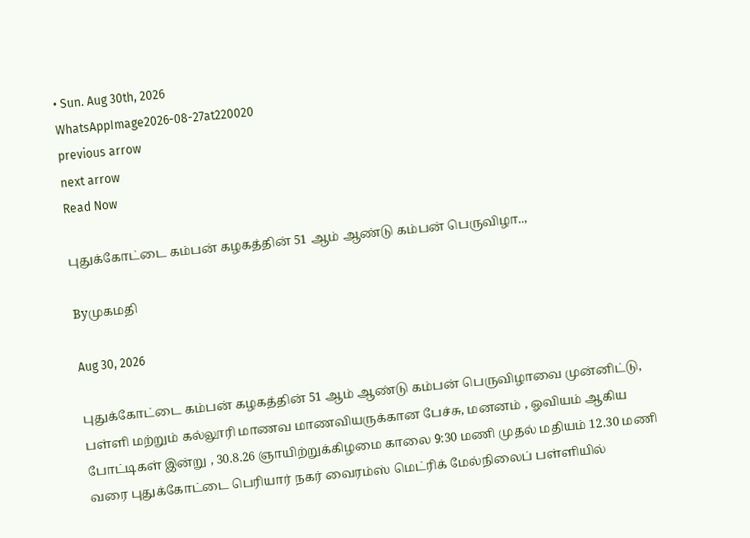• Sun. Aug 30th, 2026
WhatsAppImage2026-08-27at220020
previous arrow
next arrow
Read Now

புதுக்கோட்டை கம்பன் கழகத்தின் 51 ஆம் ஆண்டு கம்பன் பெருவிழா..,

Byமுகமதி

Aug 30, 2026

புதுக்கோட்டை கம்பன் கழகத்தின் 51 ஆம் ஆண்டு கம்பன் பெருவிழாவை முன்னிட்டு, பள்ளி மற்றும் கல்லூரி மாணவ மாணவியருக்கான பேச்சு, மனனம் , ஓவியம் ஆகிய போட்டிகள் இன்று , 30.8.26 ஞாயிற்றுக்கிழமை காலை 9:30 மணி முதல் மதியம் 12.30 மணி வரை புதுக்கோட்டை பெரியார் நகர் வைரம்ஸ் மெட்ரிக் மேல்நிலைப் பள்ளியில்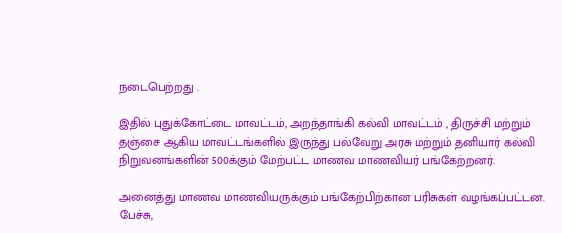நடைபெற்றது .

இதில் புதுக்கோட்டை மாவட்டம், அறந்தாங்கி கல்வி மாவட்டம் , திருச்சி மற்றும் தஞ்சை ஆகிய மாவட்டங்களில் இருந்து பல்வேறு அரசு மற்றும் தனியார் கல்வி நிறுவனங்களின் 500க்கும் மேற்பட்ட மாணவ மாணவியர் பங்கேற்றனர்.

அனைத்து மாணவ மாணவியருக்கும் பங்கேற்பிற்கான பரிசுகள் வழங்கப்பட்டன. பேச்சு,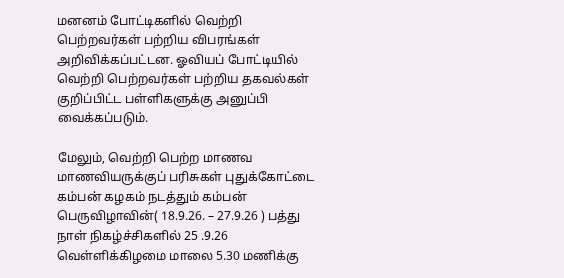மனனம் போட்டிகளில் வெற்றி பெற்றவர்கள் பற்றிய விபரங்கள் அறிவிக்கப்பட்டன. ஓவியப் போட்டியில் வெற்றி பெற்றவர்கள் பற்றிய தகவல்கள் குறிப்பிட்ட பள்ளிகளுக்கு அனுப்பி வைக்கப்படும்.

மேலும், வெற்றி பெற்ற மாணவ மாணவியருக்குப் பரிசுகள் புதுக்கோட்டை கம்பன் கழகம் நடத்தும் கம்பன் பெருவிழாவின்( 18.9.26. – 27.9.26 ) பத்து நாள் நிகழ்ச்சிகளில் 25 .9.26 வெள்ளிக்கிழமை மாலை 5.30 மணிக்கு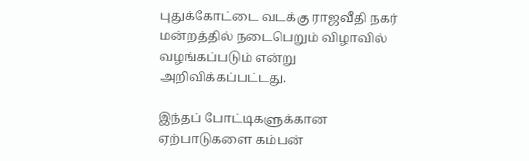புதுக்கோட்டை வடக்கு ராஜவீதி நகர் மன்றத்தில் நடைபெறும் விழாவில் வழங்கப்படும் என்று அறிவிக்கப்பட்டது.

இந்தப் போட்டிகளுக்கான ஏற்பாடுகளை கம்பன்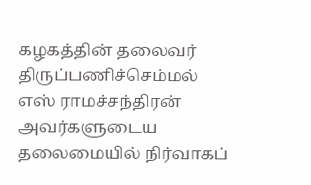கழகத்தின் தலைவர் திருப்பணிச்செம்மல் எஸ் ராமச்சந்திரன் அவர்களுடைய தலைமையில் நிர்வாகப்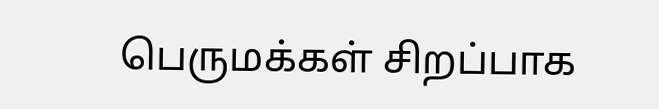பெருமக்கள் சிறப்பாக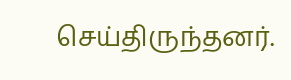செய்திருந்தனர்.